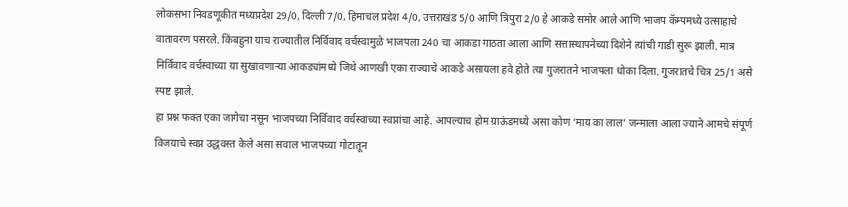लोकसभा निवडणूकीत मध्यप्रदेश 29/0, दिल्ली 7/0, हिमाचल प्रदेश 4/0, उत्तराखंड 5/0 आणि त्रिपुरा 2/0 हे आकडे समोर आले आणि भाजप कॅम्पमध्ये उत्साहाचे वातावरण पसरले. किंबहुना याच राज्यातील निर्विवाद वर्चस्वामुळे भाजपला 240 चा आकडा गाठता आला आणि सत्तास्थापनेच्या दिशेने त्यांची गाडी सुरू झाली. मात्र निर्विवाद वर्चस्वाच्या या सुखावणाऱ्या आकड्यांमध्ये जिथे आणखी एका राज्याचे आकडे असायला हवे होते त्या गुजरातने भाजपला धोका दिला. गुजरातचे चित्र 25/1 असे स्पष्ट झाले.
हा प्रश्न फक्त एका जागेचा नसून भाजपच्या निर्विवाद वर्चस्वाच्या स्वप्नांचा आहे. आपल्याच होम ग्राऊंडमध्ये असा कोण ‘माय का लाल’ जन्माला आला ज्याने आमचे संपूर्ण विजयाचे स्वप्न उद्धवस्त केले असा सवाल भाजपच्या गोटातून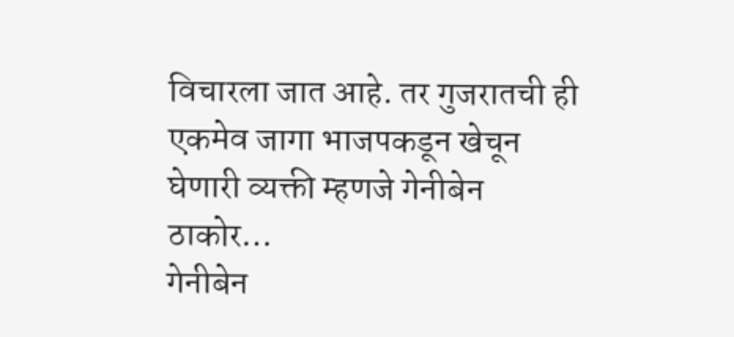विचारला जात आहे. तर गुजरातची ही एकमेव जागा भाजपकडून खेचून घेणारी व्यक्ती म्हणजे गेनीबेन ठाकोर…
गेनीबेन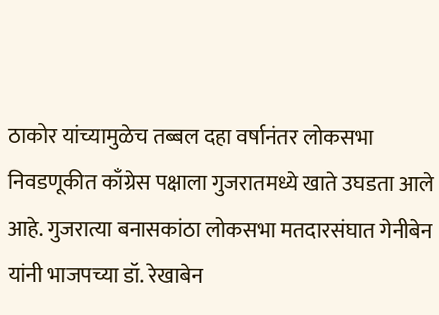ठाकोर यांच्यामुळेच तब्बल दहा वर्षानंतर लोकसभा निवडणूकीत काँग्रेस पक्षाला गुजरातमध्ये खाते उघडता आले आहे. गुजरात्या बनासकांठा लोकसभा मतदारसंघात गेनीबेन यांनी भाजपच्या डॉ. रेखाबेन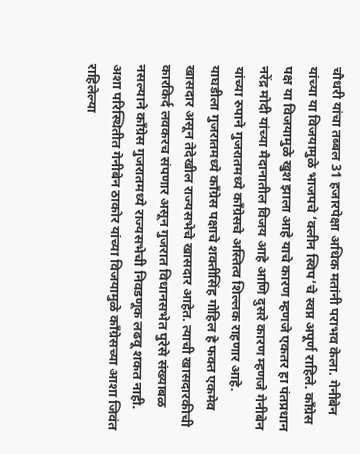चौधरी यांचा तब्बल 31 हजारपेक्षा अधिक मतांनी पराभव केला. गेनीबेन यांच्या या विजयामुळे भाजपचे ‘क्लीन स्विप’चे स्वप्न अपूर्ण राहिले. काँग्रेस पक्ष या विजयामुळे खुश झाला आहे याचे कारण म्हणजे एकतर हा पंतप्रधान नरेंद्र मोदी यांच्या मैदानातील विजय आहे आणि दुसरे कारण म्हणजे गेनीबेन यांच्या रुपाने गुजरातमध्ये काँग्रेसचे अस्तित्व शिल्लक राहणार आहे. याघडीला गुजरातमध्ये काँग्रेस पक्षाचे शक्तीसिंह गोहिल हे फक्त एकमेव खासदार असून तेदेखील राज्यसभेचे खासदार आहेत. त्याची खासदारकीची कारकिर्द लवकरच संपणार असून गुजरात विधानसभेत पुरेसे संख्याबळ नसल्याने काँग्रेस गुजरातमध्ये राज्यसभेची निवडणूक लढवू शकत नाही. अशा परिस्थितीत गेनीबेन ठाकोर यांच्या विजयामुळे काँग्रेसच्या आशा जिवंत राहिलेल्या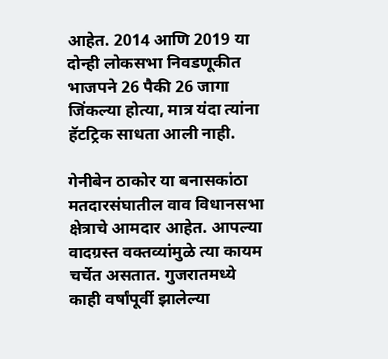आहेत. 2014 आणि 2019 या दोन्ही लोकसभा निवडणूकीत भाजपने 26 पैकी 26 जागा जिंकल्या होत्या, मात्र यंदा त्यांना हॅटट्रिक साधता आली नाही.

गेनीबेन ठाकोर या बनासकांठा मतदारसंघातील वाव विधानसभा क्षेत्राचे आमदार आहेत. आपल्या वादग्रस्त वक्तव्यांमुळे त्या कायम चर्चेत असतात. गुजरातमध्ये काही वर्षांपूर्वी झालेल्या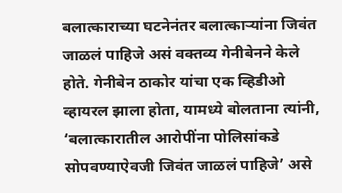बलात्काराच्या घटनेनंतर बलात्काऱ्यांना जिवंत जाळलं पाहिजे असं वक्तव्य गेनीबेनने केले होते. गेनीबेन ठाकोर यांचा एक व्हिडीओ व्हायरल झाला होता, यामध्ये बोलताना त्यांनी, ‘बलात्कारातील आरोपींना पोलिसांकडे सोपवण्याऐवजी जिवंत जाळलं पाहिजे’ असे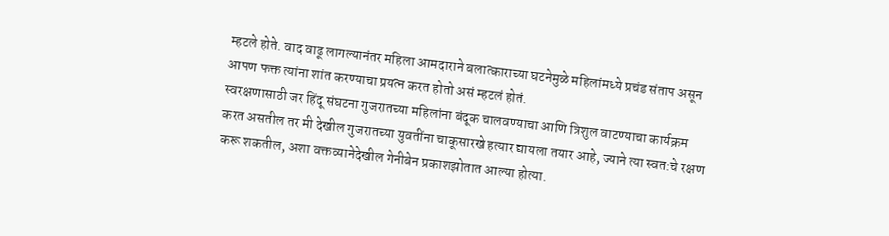म्हटले होते. वाद वाढू लागल्यानंतर महिला आमदाराने बलात्काराच्या घटनेमुळे महिलांमध्ये प्रचंड संताप असून आपण फक्त त्यांना शांत करण्याचा प्रयत्न करत होतो असं म्हटलं होतं.
स्वरक्षणासाठी जर हिंदू संघटना गुजरातच्या महिलांना बंदूक चालवण्याचा आणि त्रिशुल वाटण्याचा कार्यक्रम करत असतील तर मी देखील गुजरातच्या युवतींना चाकूसारखे हत्यार द्यायला तयार आहे, ज्याने त्या स्वत:चे रक्षण करू शकतील, अशा वक्तव्यानेदेखील गेनीबेन प्रकाशझोतात आल्या होत्या.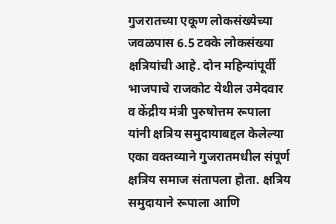गुजरातच्या एकूण लोकसंख्येच्या जवळपास 6.5 टक्के लोकसंख्या क्षत्रियांची आहे. दोन महिन्यांपूर्वी भाजपाचे राजकोट येथील उमेदवार व केंद्रीय मंत्री पुरुषोत्तम रूपाला यांनी क्षत्रिय समुदायाबद्दल केलेल्या एका वक्तव्याने गुजरातमधील संपूर्ण क्षत्रिय समाज संतापला होता. क्षत्रिय समुदायाने रूपाला आणि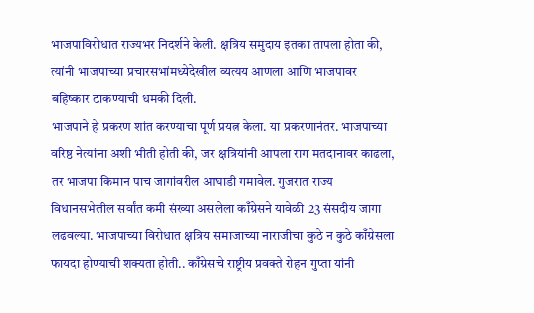भाजपाविरोधात राज्यभर निदर्शने केली. क्षत्रिय समुदाय इतका तापला होता की, त्यांनी भाजपाच्या प्रचारसभांमध्येदेखील व्यत्यय आणला आणि भाजपावर बहिष्कार टाकण्याची धमकी दिली.
भाजपाने हे प्रकरण शांत करण्याचा पूर्ण प्रयत्न केला. या प्रकरणानंतर. भाजपाच्या वरिष्ठ नेत्यांना अशी भीती होती की, जर क्षत्रियांनी आपला राग मतदानावर काढला, तर भाजपा किमान पाच जागांवरील आघाडी गमावेल. गुजरात राज्य विधानसभेतील सर्वांत कमी संख्या असलेला काँग्रेसने यावेळी 23 संसदीय जागा लढवल्या. भाजपाच्या विरोधात क्षत्रिय समाजाच्या नाराजीचा कुठे न कुठे काँग्रेसला फायदा होण्याची शक्यता होती.. काँग्रेसचे राष्ट्रीय प्रवक्ते रोहन गुप्ता यांनी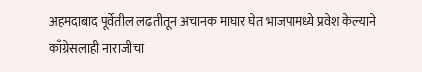अहमदाबाद पूर्वेतील लढतीतून अचानक माघार घेत भाजपामध्ये प्रवेश केल्याने काँग्रेसलाही नाराजीचा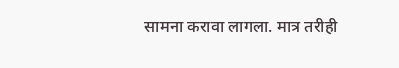सामना करावा लागला. मात्र तरीही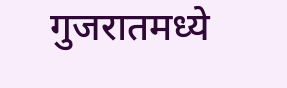गुजरातमध्ये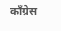काँग्रेस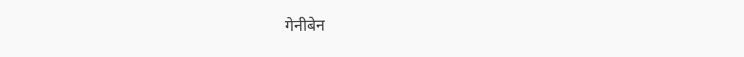गेनीबेन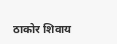ठाकोर शिवाय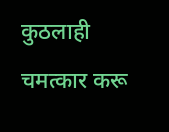कुठलाही चमत्कार करू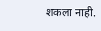शकला नाही.